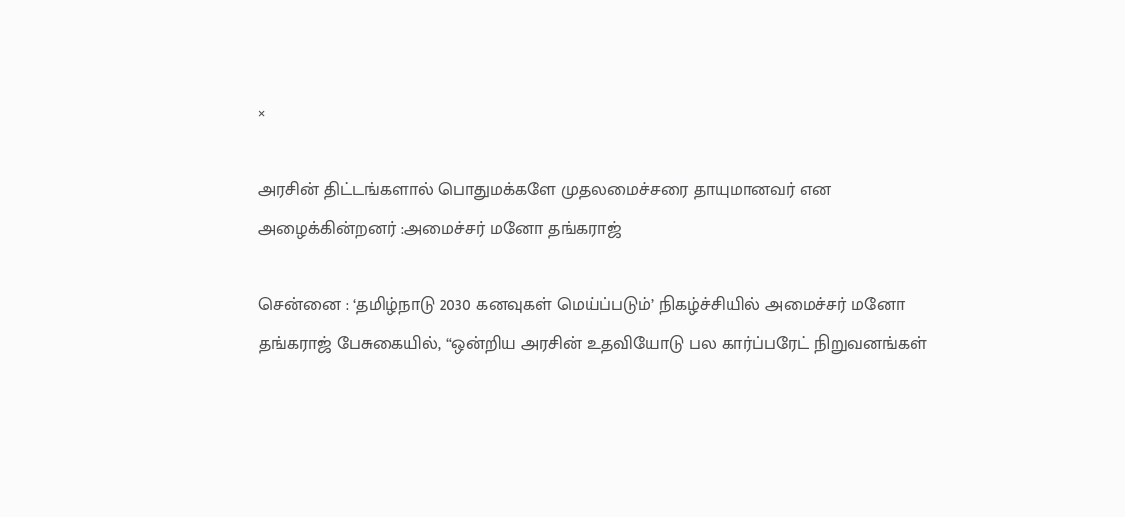×

அரசின் திட்டங்களால் பொதுமக்களே முதலமைச்சரை தாயுமானவர் என அழைக்கின்றனர் :அமைச்சர் மனோ தங்கராஜ்

சென்னை : ‘தமிழ்நாடு 2030 கனவுகள் மெய்ப்படும்’ நிகழ்ச்சியில் அமைச்சர் மனோ தங்கராஜ் பேசுகையில், “ஒன்றிய அரசின் உதவியோடு பல கார்ப்பரேட் நிறுவனங்கள்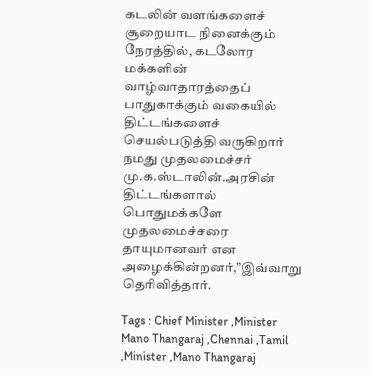கடலின் வளங்களைச் சூறையாட நினைக்கும் நேரத்தில், கடலோர மக்களின் வாழ்வாதாரத்தைப் பாதுகாக்கும் வகையில் திட்டங்களைச் செயல்படுத்தி வருகிறார் நமது முதலமைச்சர் மு.க.ஸ்டாலின்.அரசின் திட்டங்களால் பொதுமக்களே முதலமைச்சரை தாயுமானவர் என அழைக்கின்றனர்,”இவ்வாறு தெரிவித்தார்.

Tags : Chief Minister ,Minister Mano Thangaraj ,Chennai ,Tamil ,Minister ,Mano Thangaraj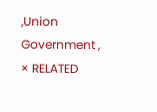,Union Government ,
× RELATED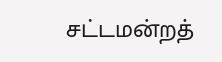சட்டமன்றத்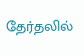தேர்தலில்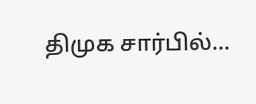திமுக சார்பில்...